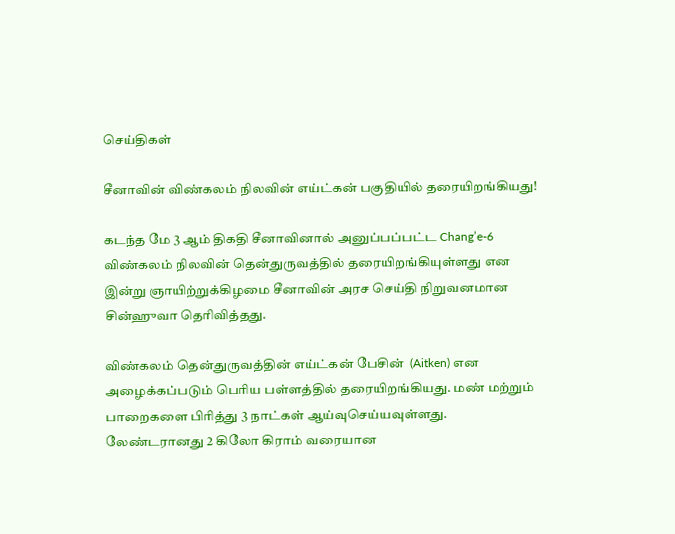செய்திகள்

சீனாவின் விண்கலம் நிலவின் எய்ட்கன் பகுதியில் தரையிறங்கியது!

கடந்த மே 3 ஆம் திகதி சீனாவினால் அனுப்பப்பட்ட Chang’e-6 விண்கலம் நிலவின் தென்துருவத்தில் தரையிறங்கியுள்ளது என இன்று ஞாயிற்றுக்கிழமை சீனாவின் அரச செய்தி நிறுவனமான சின்ஹுவா தெரிவித்தது.

விண்கலம் தென்துருவத்தின் எய்ட்கன் பேசின்  (Aitken) என அழைக்கப்படும் பொிய பள்ளத்தில் தரையிறங்கியது. மண் மற்றும் பாறைகளை பிரித்து 3 நாட்கள் ஆய்வுசெய்யவுள்ளது. லேண்டரானது 2 கிலோ கிராம் வரையான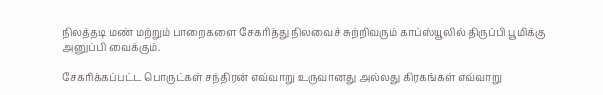நிலத்தடி மண் மற்றும் பாறைகளை சேகரித்து நிலவைச் சுற்றிவரும் காப்ஸ்யூலில் திருப்பி பூமிக்கு அனுப்பி வைக்கும்.

சேகரிக்கப்பட்ட பொருட்கள் சந்திரன் எவ்வாறு உருவானது அல்லது கிரகங்கள் எவ்வாறு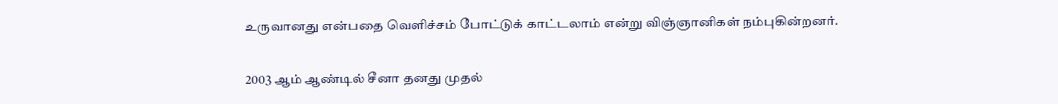உருவானது என்பதை வெளிச்சம் போட்டுக் காட்டலாம் என்று விஞ்ஞானிகள் நம்புகின்றனர்.

2003 ஆம் ஆண்டில் சீனா தனது முதல்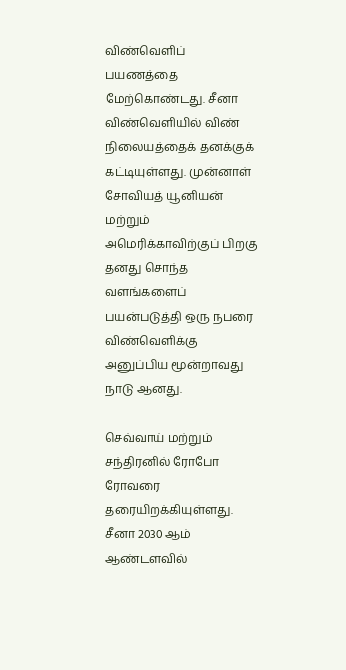விண்வெளிப் பயணத்தை மேற்கொண்டது. சீனா விண்வெளியில் விண் நிலையத்தைக் தனக்குக் கட்டியுள்ளது. முன்னாள் சோவியத் யூனியன் மற்றும் அமெரிக்காவிற்குப் பிறகு தனது சொந்த வளங்களைப் பயன்படுத்தி ஒரு நபரை விண்வெளிக்கு அனுப்பிய மூன்றாவது நாடு ஆனது.

செவ்வாய் மற்றும் சந்திரனில் ரோபோ ரோவரை தரையிறக்கியுள்ளது. சீனா 2030 ஆம் ஆண்டளவில்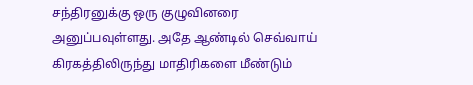சந்திரனுக்கு ஒரு குழுவினரை அனுப்பவுள்ளது. அதே ஆண்டில் செவ்வாய் கிரகத்திலிருந்து மாதிரிகளை மீண்டும்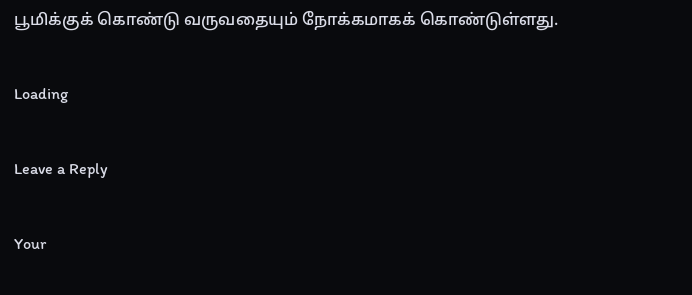பூமிக்குக் கொண்டு வருவதையும் நோக்கமாகக் கொண்டுள்ளது.

Loading

Leave a Reply

Your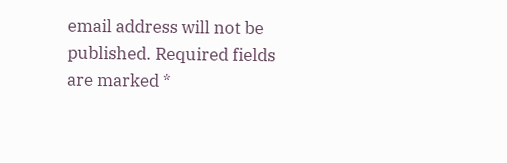email address will not be published. Required fields are marked *